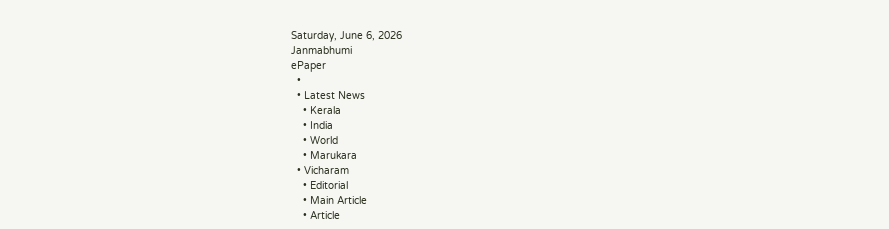Saturday, June 6, 2026
Janmabhumi
ePaper
  •
  • Latest News
    • Kerala
    • India
    • World
    • Marukara
  • Vicharam
    • Editorial
    • Main Article
    • Article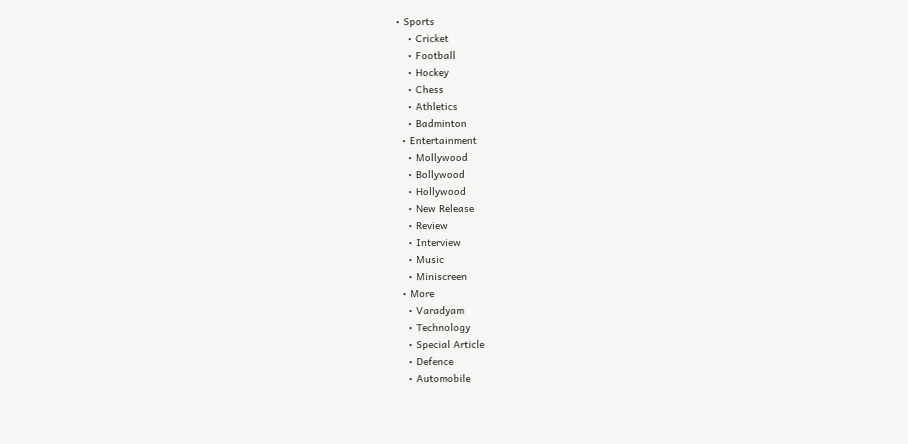• Sports
    • Cricket
    • Football
    • Hockey
    • Chess
    • Athletics
    • Badminton
  • Entertainment
    • Mollywood
    • Bollywood
    • Hollywood
    • New Release
    • Review
    • Interview
    • Music
    • Miniscreen
  • More
    • Varadyam
    • Technology
    • Special Article
    • Defence
    • Automobile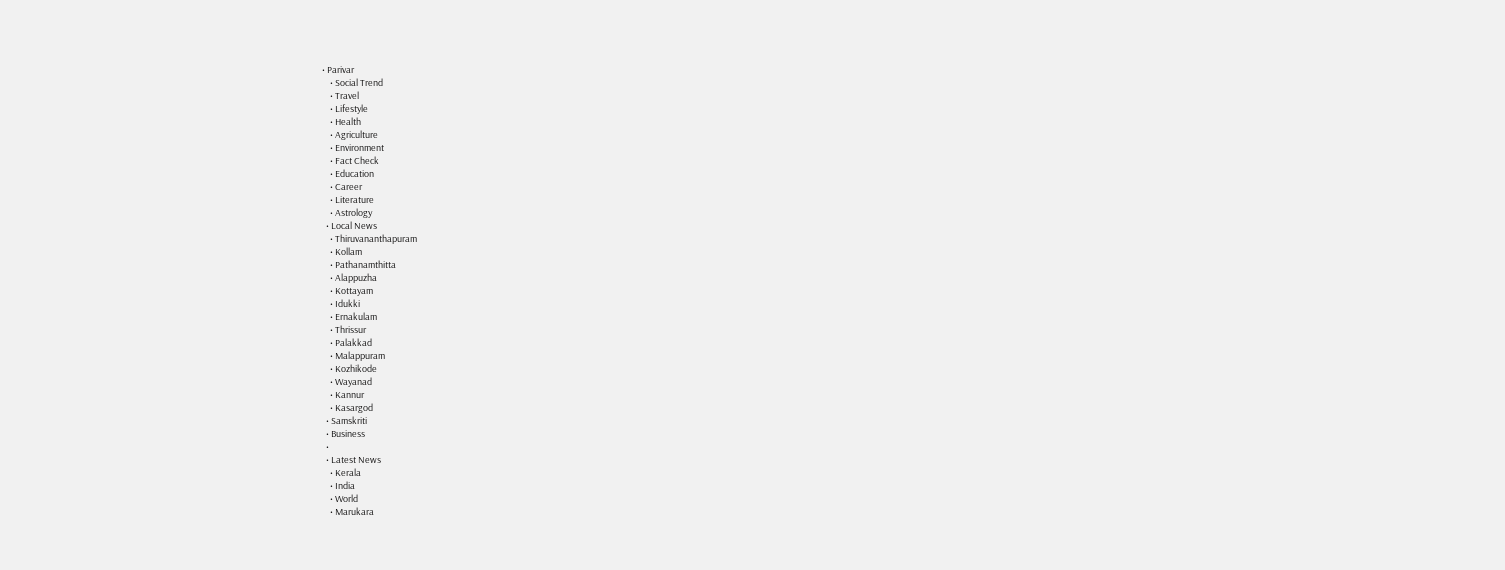• Parivar
    • Social Trend
    • Travel
    • Lifestyle
    • Health
    • Agriculture
    • Environment
    • Fact Check
    • Education
    • Career
    • Literature
    • Astrology
  • Local News
    • Thiruvananthapuram
    • Kollam
    • Pathanamthitta
    • Alappuzha
    • Kottayam
    • Idukki
    • Ernakulam
    • Thrissur
    • Palakkad
    • Malappuram
    • Kozhikode
    • Wayanad
    • Kannur
    • Kasargod
  • Samskriti
  • Business
  •
  • Latest News
    • Kerala
    • India
    • World
    • Marukara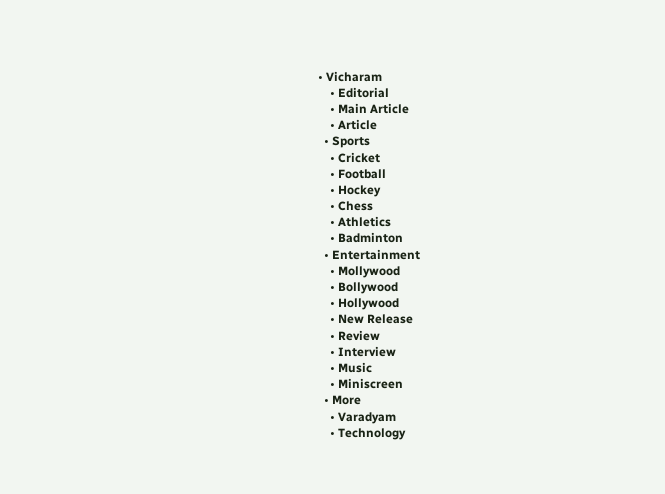• Vicharam
    • Editorial
    • Main Article
    • Article
  • Sports
    • Cricket
    • Football
    • Hockey
    • Chess
    • Athletics
    • Badminton
  • Entertainment
    • Mollywood
    • Bollywood
    • Hollywood
    • New Release
    • Review
    • Interview
    • Music
    • Miniscreen
  • More
    • Varadyam
    • Technology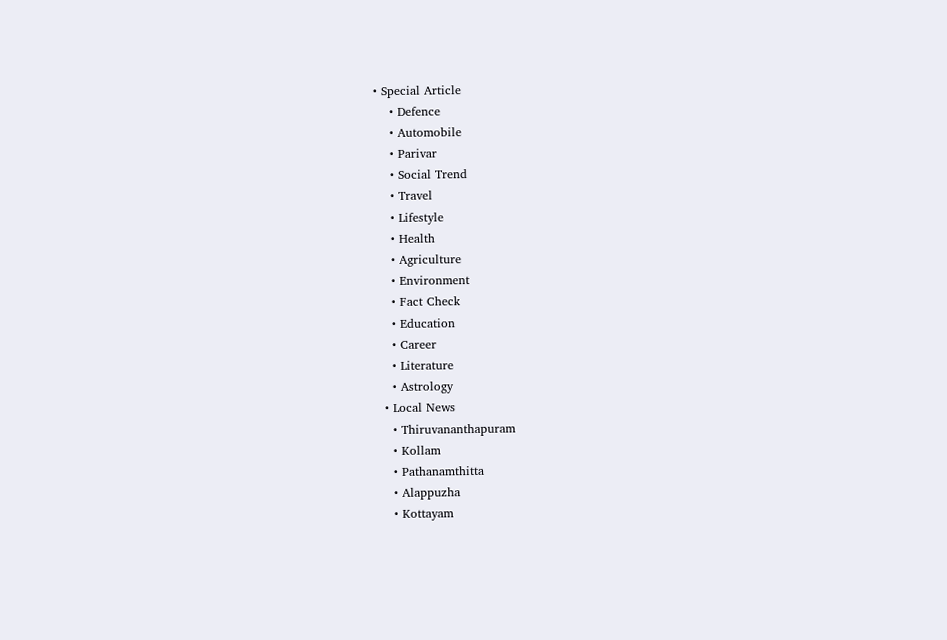• Special Article
    • Defence
    • Automobile
    • Parivar
    • Social Trend
    • Travel
    • Lifestyle
    • Health
    • Agriculture
    • Environment
    • Fact Check
    • Education
    • Career
    • Literature
    • Astrology
  • Local News
    • Thiruvananthapuram
    • Kollam
    • Pathanamthitta
    • Alappuzha
    • Kottayam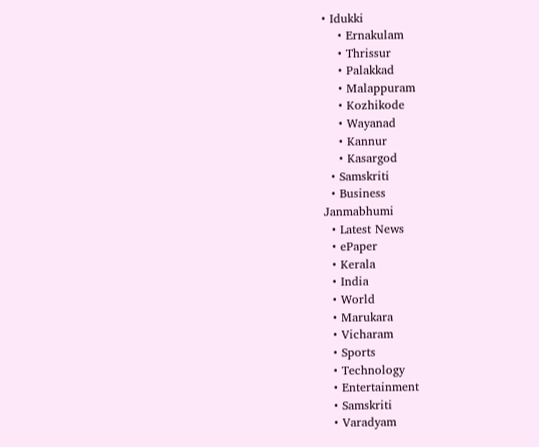• Idukki
    • Ernakulam
    • Thrissur
    • Palakkad
    • Malappuram
    • Kozhikode
    • Wayanad
    • Kannur
    • Kasargod
  • Samskriti
  • Business
Janmabhumi
  • Latest News
  • ePaper
  • Kerala
  • India
  • World
  • Marukara
  • Vicharam
  • Sports
  • Technology
  • Entertainment
  • Samskriti
  • Varadyam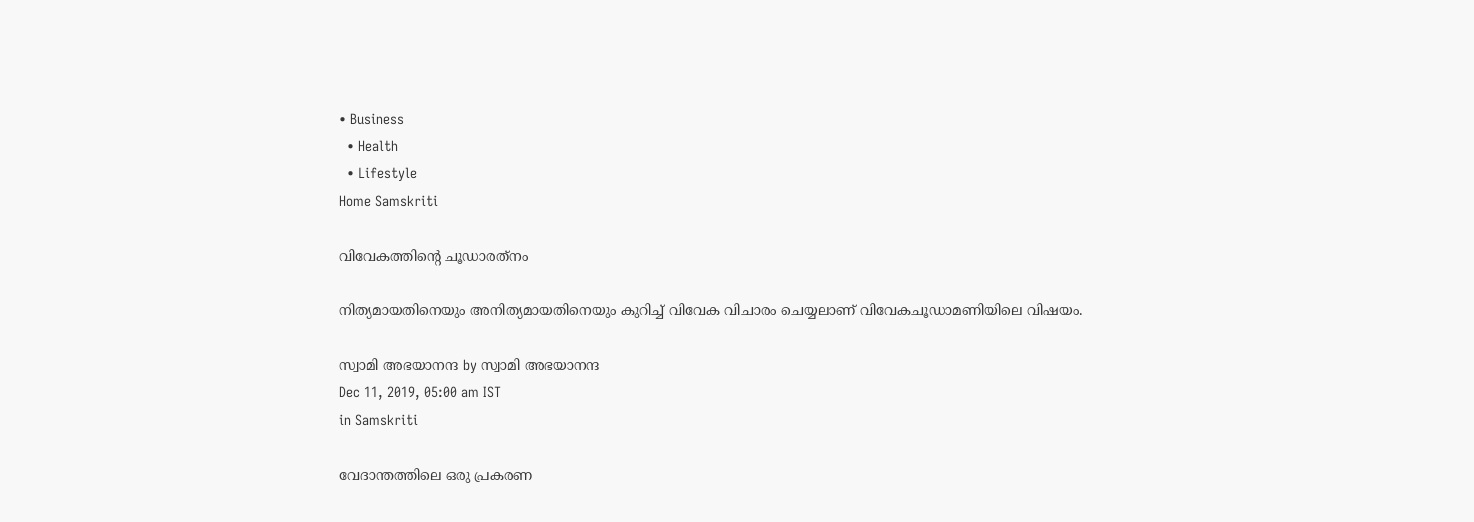• Business
  • Health
  • Lifestyle
Home Samskriti

വിവേകത്തിന്റെ ചൂഡാരത്‌നം

നിത്യമായതിനെയും അനിത്യമായതിനെയും കുറിച്ച് വിവേക വിചാരം ചെയ്യലാണ് വിവേകചൂഡാമണിയിലെ വിഷയം.

സ്വാമി അഭയാനന്ദ by സ്വാമി അഭയാനന്ദ
Dec 11, 2019, 05:00 am IST
in Samskriti

വേദാന്തത്തിലെ ഒരു പ്രകരണ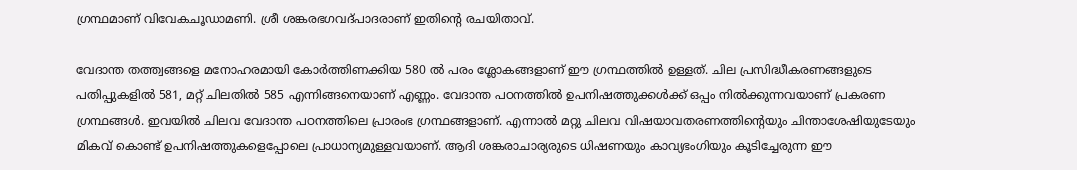ഗ്രന്ഥമാണ് വിവേകചൂഡാമണി. ശ്രീ ശങ്കരഭഗവദ്പാദരാണ് ഇതിന്റെ രചയിതാവ്.

വേദാന്ത തത്ത്വങ്ങളെ മനോഹരമായി കോര്‍ത്തിണക്കിയ 580 ല്‍ പരം ശ്ലോകങ്ങളാണ് ഈ ഗ്രന്ഥത്തില്‍ ഉള്ളത്. ചില പ്രസിദ്ധീകരണങ്ങളുടെ പതിപ്പുകളില്‍ 581, മറ്റ് ചിലതില്‍ 585 എന്നിങ്ങനെയാണ് എണ്ണം. വേദാന്ത പഠനത്തില്‍ ഉപനിഷത്തുക്കള്‍ക്ക് ഒപ്പം നില്‍ക്കുന്നവയാണ് പ്രകരണ ഗ്രന്ഥങ്ങള്‍. ഇവയില്‍ ചിലവ വേദാന്ത പഠനത്തിലെ പ്രാരംഭ ഗ്രന്ഥങ്ങളാണ്. എന്നാല്‍ മറ്റു ചിലവ വിഷയാവതരണത്തിന്റെയും ചിന്താശേഷിയുടേയും മികവ് കൊണ്ട് ഉപനിഷത്തുകളെപ്പോലെ പ്രാധാന്യമുള്ളവയാണ്. ആദി ശങ്കരാചാര്യരുടെ ധിഷണയും കാവ്യഭംഗിയും കൂടിച്ചേരുന്ന ഈ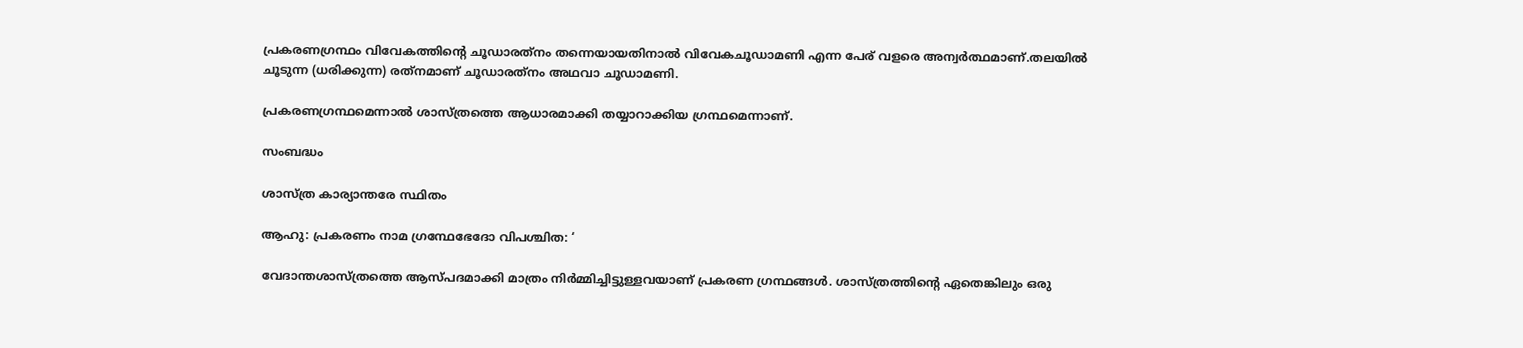പ്രകരണഗ്രന്ഥം വിവേകത്തിന്റെ ചൂഡാരത്‌നം തന്നെയായതിനാല്‍ വിവേകചൂഡാമണി എന്ന പേര് വളരെ അന്വര്‍ത്ഥമാണ്.തലയില്‍ ചൂടുന്ന (ധരിക്കുന്ന) രത്‌നമാണ് ചൂഡാരത്‌നം അഥവാ ചൂഡാമണി.

പ്രകരണഗ്രന്ഥമെന്നാല്‍ ശാസ്ത്രത്തെ ആധാരമാക്കി തയ്യാറാക്കിയ ഗ്രന്ഥമെന്നാണ്.

സംബദ്ധം

ശാസ്ത്ര കാര്യാന്തരേ സ്ഥിതം

ആഹു: പ്രകരണം നാമ ഗ്രന്ഥേഭേദോ വിപശ്ചിത: ‘

വേദാന്തശാസ്ത്രത്തെ ആസ്പദമാക്കി മാത്രം നിര്‍മ്മിച്ചിട്ടുള്ളവയാണ് പ്രകരണ ഗ്രന്ഥങ്ങള്‍. ശാസ്ത്രത്തിന്റെ ഏതെങ്കിലും ഒരു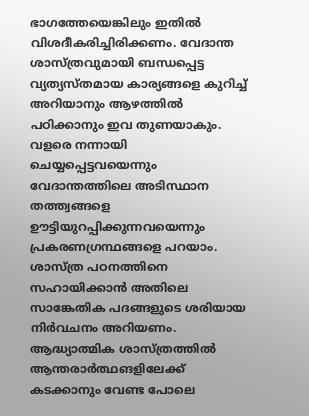ഭാഗത്തേയെങ്കിലും ഇതില്‍ വിശദീകരിച്ചിരിക്കണം. വേദാന്ത ശാസ്ത്രവുമായി ബന്ധപ്പെട്ട വ്യത്യസ്തമായ കാര്യങ്ങളെ കുറിച്ച് അറിയാനും ആഴത്തില്‍ പഠിക്കാനും ഇവ തുണയാകും. വളരെ നന്നായി ചെയ്യപ്പെട്ടവയെന്നും വേദാന്തത്തിലെ അടിസ്ഥാന തത്ത്വങ്ങളെ ഊട്ടിയുറപ്പിക്കുന്നവയെന്നും പ്രകരണഗ്രന്ഥങ്ങളെ പറയാം. ശാസ്ത്ര പഠനത്തിനെ സഹായിക്കാന്‍ അതിലെ സാങ്കേതിക പദങ്ങളുടെ ശരിയായ നിര്‍വചനം അറിയണം. ആദ്ധ്യാത്മിക ശാസ്ത്രത്തില്‍ ആന്തരാര്‍ത്ഥങളിലേക്ക് കടക്കാനും വേണ്ട പോലെ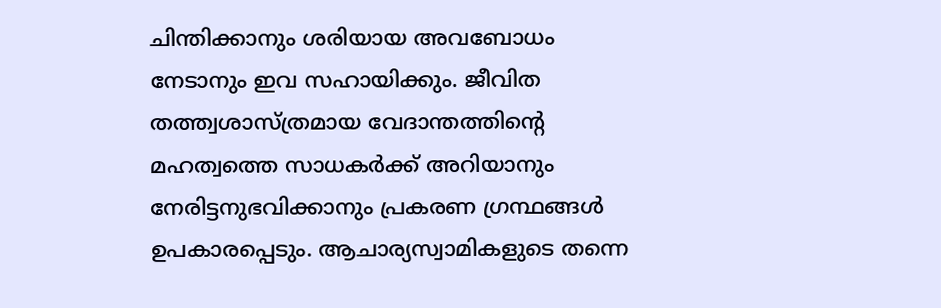ചിന്തിക്കാനും ശരിയായ അവബോധം നേടാനും ഇവ സഹായിക്കും. ജീവിത തത്ത്വശാസ്ത്രമായ വേദാന്തത്തിന്റെ മഹത്വത്തെ സാധകര്‍ക്ക് അറിയാനും  നേരിട്ടനുഭവിക്കാനും പ്രകരണ ഗ്രന്ഥങ്ങള്‍ ഉപകാരപ്പെടും. ആചാര്യസ്വാമികളുടെ തന്നെ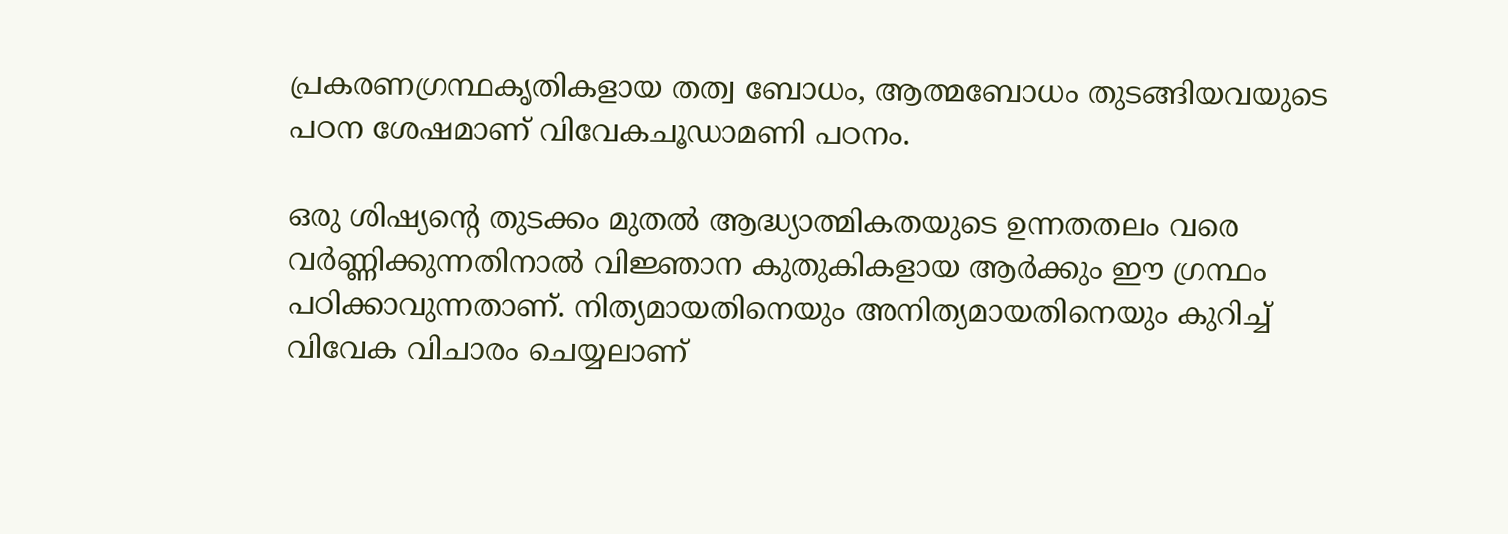പ്രകരണഗ്രന്ഥകൃതികളായ തത്വ ബോധം, ആത്മബോധം തുടങ്ങിയവയുടെ പഠന ശേഷമാണ് വിവേകചൂഡാമണി പഠനം.

ഒരു ശിഷ്യന്റെ തുടക്കം മുതല്‍ ആദ്ധ്യാത്മികതയുടെ ഉന്നതതലം വരെ വര്‍ണ്ണിക്കുന്നതിനാല്‍ വിജ്ഞാന കുതുകികളായ ആര്‍ക്കും ഈ ഗ്രന്ഥം പഠിക്കാവുന്നതാണ്. നിത്യമായതിനെയും അനിത്യമായതിനെയും കുറിച്ച് വിവേക വിചാരം ചെയ്യലാണ്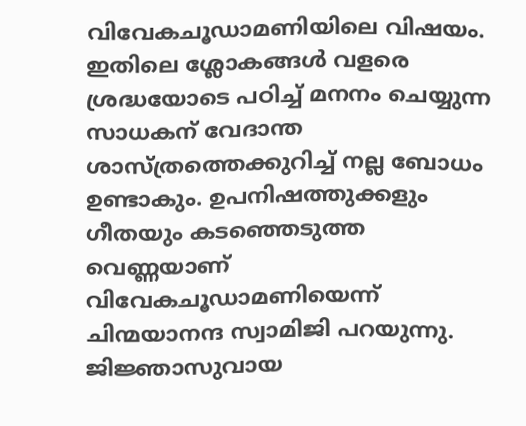വിവേകചൂഡാമണിയിലെ വിഷയം. ഇതിലെ ശ്ലോകങ്ങള്‍ വളരെ ശ്രദ്ധയോടെ പഠിച്ച് മനനം ചെയ്യുന്ന സാധകന് വേദാന്ത ശാസ്ത്രത്തെക്കുറിച്ച് നല്ല ബോധം ഉണ്ടാകും. ഉപനിഷത്തുക്കളും ഗീതയും കടഞ്ഞെടുത്ത വെണ്ണയാണ് വിവേകചൂഡാമണിയെന്ന് ചിന്മയാനന്ദ സ്വാമിജി പറയുന്നു. ജിജ്ഞാസുവായ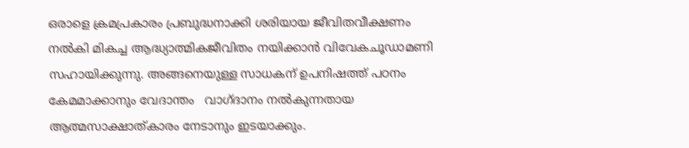ഒരാളെ ക്രമപ്രകാരം പ്രബുദ്ധനാക്കി ശരിയായ ജീവിതവീക്ഷണം നല്‍കി മികച്ച ആദ്ധ്യാത്മികജീവിതം നയിക്കാന്‍ വിവേകചൂഡാമണി സഹായിക്കുന്നു. അങ്ങനെയുള്ള സാധകന് ഉപനിഷത്ത് പഠനം കേമമാക്കാനും വേദാന്തം   വാഗ്ദാനം നല്‍കുന്നതായ ആത്മസാക്ഷാത്കാരം നേടാനും ഇടയാക്കും.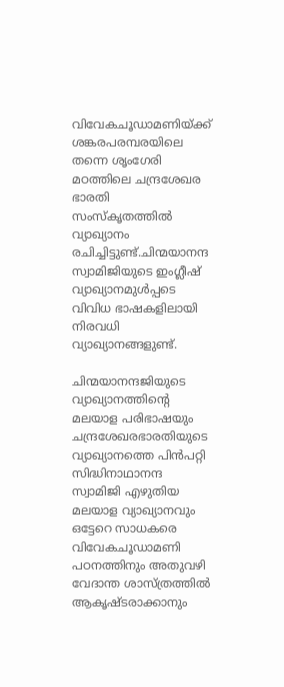വിവേകചൂഡാമണിയ്‌ക്ക് ശങ്കരപരമ്പരയിലെ തന്നെ ശൃംഗേരി മഠത്തിലെ ചന്ദ്രശേഖര ഭാരതി  സംസ്‌കൃതത്തില്‍ വ്യാഖ്യാനം രചിച്ചിട്ടുണ്ട്.ചിന്മയാനന്ദ സ്വാമിജിയുടെ ഇംഗ്ലീഷ് വ്യാഖ്യാനമുള്‍പ്പടെ വിവിധ ഭാഷകളിലായി നിരവധി വ്യാഖ്യാനങ്ങളുണ്ട്.

ചിന്മയാനന്ദജിയുടെ വ്യാഖ്യാനത്തിന്റെ മലയാള പരിഭാഷയും ചന്ദ്രശേഖരഭാരതിയുടെ വ്യാഖ്യാനത്തെ പിന്‍പറ്റി സിദ്ധിനാഥാനന്ദ സ്വാമിജി എഴുതിയ മലയാള വ്യാഖ്യാനവും ഒട്ടേറെ സാധകരെ വിവേകചൂഡാമണി പഠനത്തിനും അതുവഴി വേദാന്ത ശാസ്ത്രത്തില്‍ ആകൃഷ്ടരാക്കാനും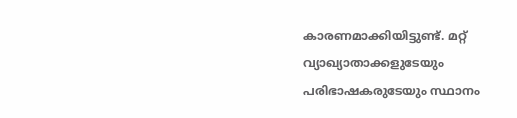കാരണമാക്കിയിട്ടുണ്ട്. മറ്റ് വ്യാഖ്യാതാക്കളുടേയും പരിഭാഷകരുടേയും സ്ഥാനം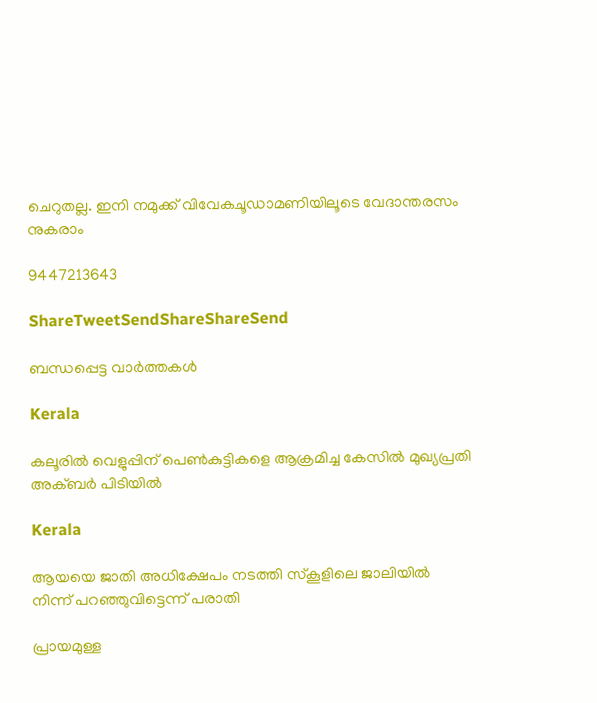ചെറുതല്ല. ഇനി നമുക്ക് വിവേകചൂഡാമണിയിലൂടെ വേദാന്തരസം നുകരാം

9447213643

ShareTweetSendShareShareSend

ബന്ധപ്പെട്ട വാര്‍ത്തകള്‍

Kerala

കലൂരില്‍ വെളുപ്പിന് പെണ്‍കുട്ടികളെ ആക്രമിച്ച കേസില്‍ മുഖ്യപ്രതി അക്ബര്‍ പിടിയില്‍

Kerala

ആയയെ ജാതി അധിക്ഷേപം നടത്തി സ്‌കൂളിലെ ജാലിയില്‍ നിന്ന് പറഞ്ഞുവിട്ടെന്ന് പരാതി

പ്രായമുള്ള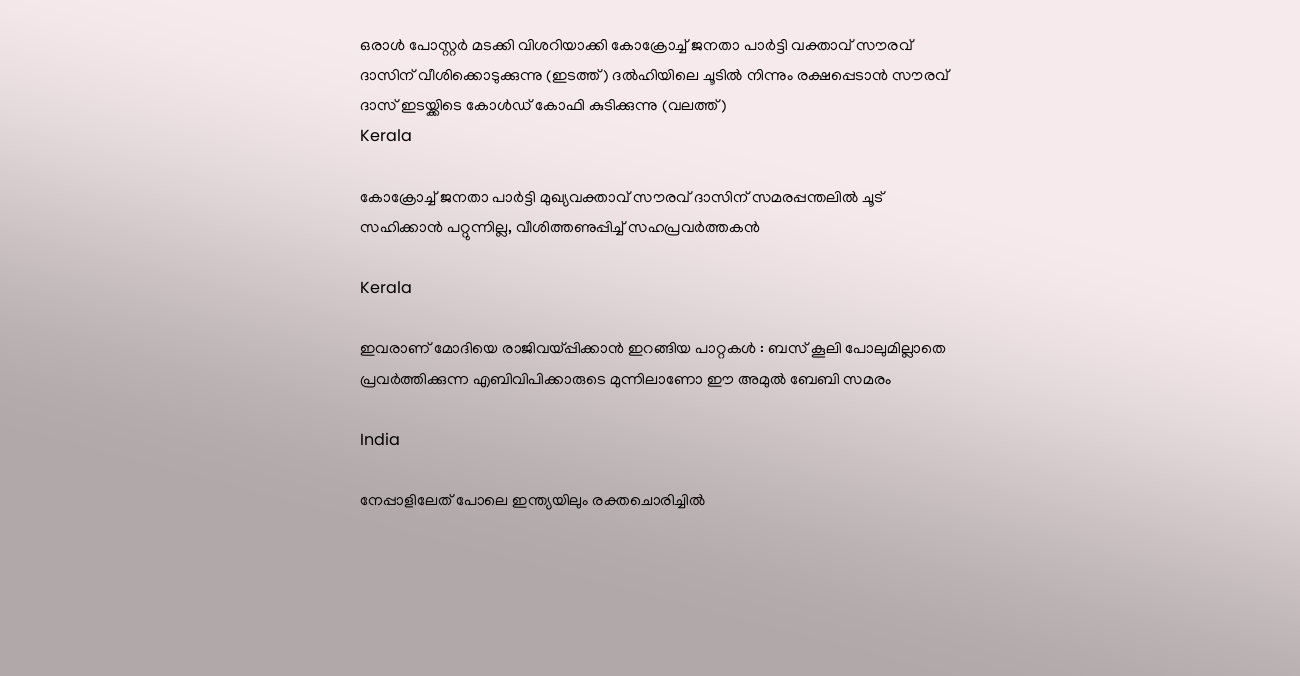ഒരാള്‍ പോസ്റ്റര്‍ മടക്കി വിശറിയാക്കി കോക്രോച്ച് ജനതാ പാര്‍ട്ടി വക്താവ് സൗരവ് ദാസിന് വീശിക്കൊടുക്കുന്നു (ഇടത്ത്) ദല്‍ഹിയിലെ ചൂടില്‍ നിന്നും രക്ഷപ്പെടാന്‍ സൗരവ് ദാസ് ഇടയ്ക്കിടെ കോള്‍ഡ് കോഫി കുടിക്കുന്നു (വലത്ത്)
Kerala

കോക്രോച്ച് ജനതാ പാര്‍ട്ടി മുഖ്യവക്താവ് സൗരവ് ദാസിന് സമരപ്പന്തലില്‍ ചൂട് സഹിക്കാന്‍ പറ്റുന്നില്ല, വീശിത്തണുപ്പിച്ച് സഹപ്രവര്‍ത്തകന്‍

Kerala

ഇവരാണ് മോദിയെ രാജിവയ്‌പ്പിക്കാൻ ഇറങ്ങിയ പാറ്റകൾ : ബസ് കൂലി പോലുമില്ലാതെ പ്രവർത്തിക്കുന്ന എബിവിപിക്കാരുടെ മുന്നിലാണോ ഈ അമുൽ ബേബി സമരം

India

നേപ്പാളിലേത് പോലെ ഇന്ത്യയിലും രക്തചൊരിച്ചിൽ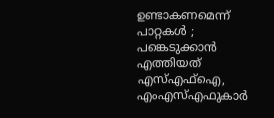ഉണ്ടാകണമെന്ന് പാറ്റകൾ ; പങ്കെടുക്കാൻ എത്തിയത് എസ്എഫ്ഐ, എംഎസ്എഫുകാർ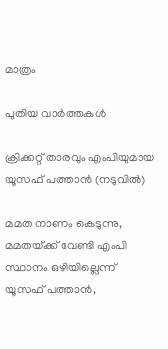മാത്രം

പുതിയ വാര്‍ത്തകള്‍

ക്രിക്കറ്റ് താരവും എംപിയുമായ യൂസഫ് പത്താന്‍ (നടുവില്‍)

മമത നാണം കെടുന്നു, മമതയ്‌ക്ക് വേണ്ടി എംപി സ്ഥാനം ഒഴിയില്ലെന്ന് യൂസഫ് പത്താന്‍,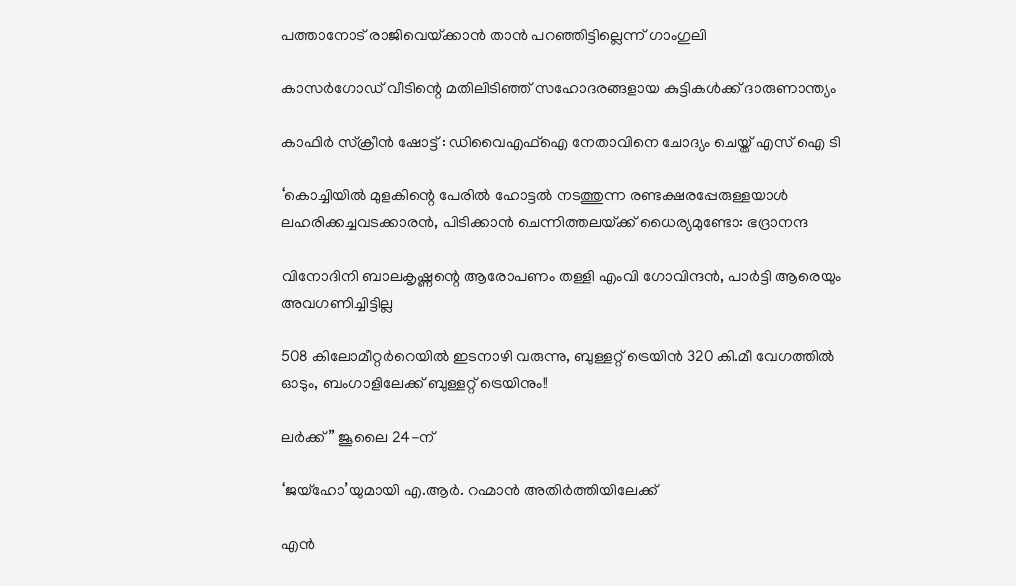പത്താനോട് രാജിവെയ്‌ക്കാന്‍ താന്‍ പറഞ്ഞിട്ടില്ലെന്ന് ഗാംഗുലി

കാസര്‍ഗോഡ് വീടിന്റെ മതിലിടിഞ്ഞ് സഹോദരങ്ങളായ കുട്ടികള്‍ക്ക് ദാരുണാന്ത്യം

കാഫിര്‍ സ്‌ക്രീന്‍ ഷോട്ട് : ഡിവൈഎഫ്‌ഐ നേതാവിനെ ചോദ്യം ചെയ്ത് എസ് ഐ ടി

‘കൊച്ചിയില്‍ മുളകിന്റെ പേരില്‍ ഹോട്ടല്‍ നടത്തുന്ന രണ്ടക്ഷരപ്പേരുള്ളയാള്‍ ലഹരിക്കച്ചവടക്കാരന്‍, പിടിക്കാന്‍ ചെന്നിത്തലയ്‌ക്ക് ധൈര്യമുണ്ടോ: ഭദ്രാനന്ദ

വിനോദിനി ബാലകൃഷ്ണന്റെ ആരോപണം തള്ളി എംവി ഗോവിന്ദന്‍, പാര്‍ട്ടി ആരെയും അവഗണിച്ചിട്ടില്ല

508 കിലോമീറ്റർറെയിൽ ഇടനാഴി വരുന്നു, ബുള്ളറ്റ് ട്രെയിൻ 320 കി.മീ വേഗത്തിൽ ഓടും, ബംഗാളിലേക്ക് ബുള്ളറ്റ് ട്രെയിനും!!

ലർക്ക് ” ജൂലൈ 24-ന്

‘ജയ്‌ഹോ’യുമായി എ.ആർ. റഹ്മാൻ അതിർത്തിയിലേക്ക്

എന്‍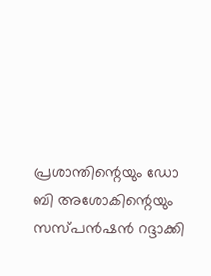പ്രശാന്തിന്റെയും ഡോ ബി അശോകിന്റെയും സസ്പന്‍ഷന്‍ റദ്ദാക്കി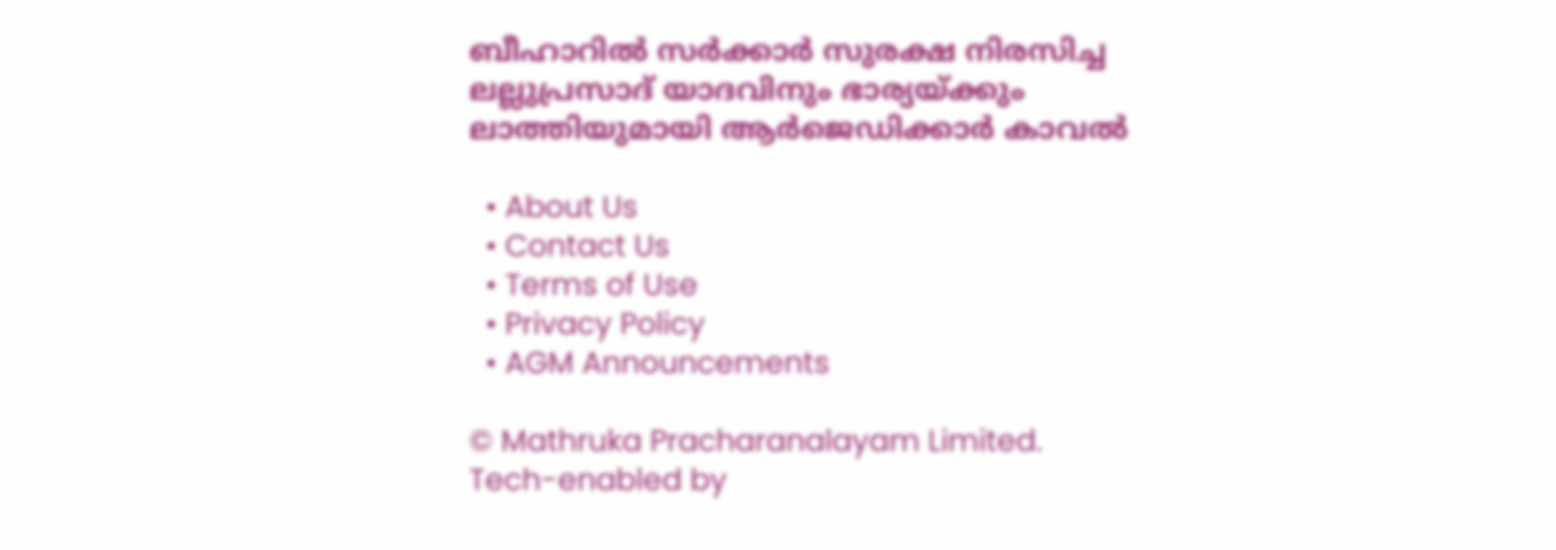ബീഹാറിൽ സർക്കാർ സുരക്ഷ നിരസിച്ച ലല്ലുപ്രസാദ് യാദവിനും ഭാര്യയ്‌ക്കും ലാത്തിയുമായി ആർജെഡിക്കാർ കാവൽ

  • About Us
  • Contact Us
  • Terms of Use
  • Privacy Policy
  • AGM Announcements

© Mathruka Pracharanalayam Limited.
Tech-enabled by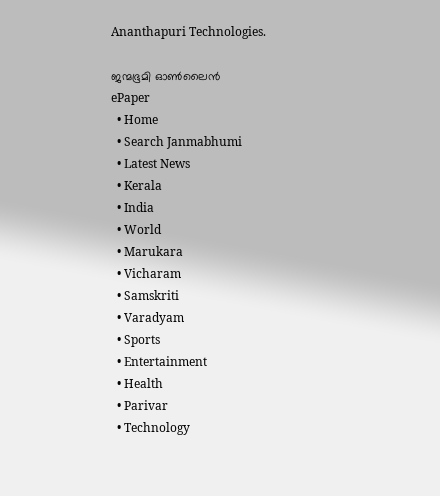Ananthapuri Technologies.

ജന്മഭൂമി ഓണ്‍ലൈന്‍
ePaper
  • Home
  • Search Janmabhumi
  • Latest News
  • Kerala
  • India
  • World
  • Marukara
  • Vicharam
  • Samskriti
  • Varadyam
  • Sports
  • Entertainment
  • Health
  • Parivar
  • Technology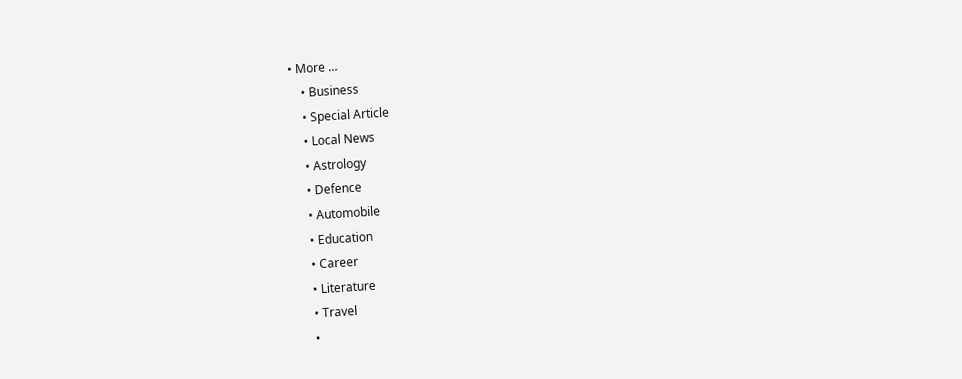• More …
    • Business
    • Special Article
    • Local News
    • Astrology
    • Defence
    • Automobile
    • Education
    • Career
    • Literature
    • Travel
    •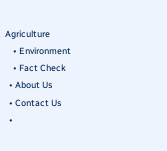Agriculture
    • Environment
    • Fact Check
  • About Us
  • Contact Us
  •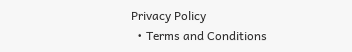Privacy Policy
  • Terms and Conditions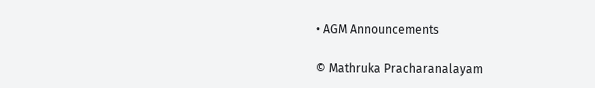• AGM Announcements

© Mathruka Pracharanalayam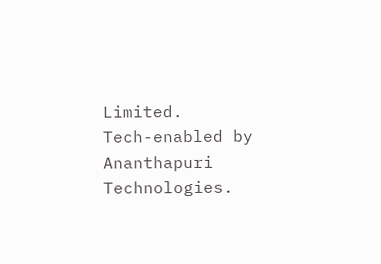Limited.
Tech-enabled by Ananthapuri Technologies.